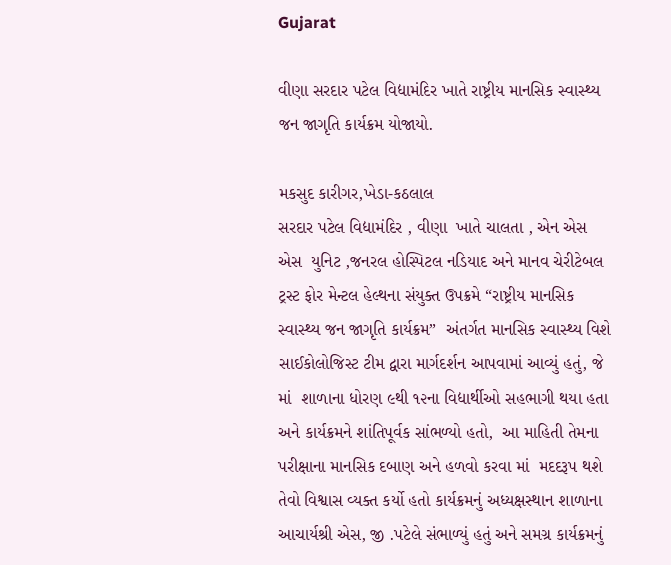Gujarat

વીણા સરદાર પટેલ વિદ્યામંદિર ખાતે રાષ્ટ્રીય માનસિક સ્વાસ્થ્ય જન જાગૃતિ કાર્યક્રમ યોજાયો.

મકસુદ કારીગર,ખેડા-કઠલાલ
સરદાર પટેલ વિદ્યામંદિર , વીણા  ખાતે ચાલતા , એન એસ એસ  યુનિટ ,જનરલ હોસ્પિટલ નડિયાદ અને માનવ ચેરીટેબલ ટ્રસ્ટ ફોર મેન્ટલ હેલ્થના સંયુક્ત ઉપક્રમે “રાષ્ટ્રીય માનસિક સ્વાસ્થ્ય જન જાગૃતિ કાર્યક્રમ”  અંતર્ગત માનસિક સ્વાસ્થ્ય વિશે સાઈકોલોજિસ્ટ ટીમ દ્વારા માર્ગદર્શન આપવામાં આવ્યું હતું, જે માં  શાળાના ધોરણ ૯થી ૧૨ના વિદ્યાર્થીઓ સહભાગી થયા હતા અને કાર્યક્રમને શાંતિપૂર્વક સાંભળ્યો હતો,  આ માહિતી તેમના પરીક્ષાના માનસિક દબાણ અને હળવો કરવા માં  મદદરૂપ થશે તેવો વિશ્વાસ વ્યક્ત કર્યો હતો કાર્યક્રમનું અધ્યક્ષસ્થાન શાળાના આચાર્યશ્રી એસ, જી .પટેલે સંભાળ્યું હતું અને સમગ્ર કાર્યક્રમનું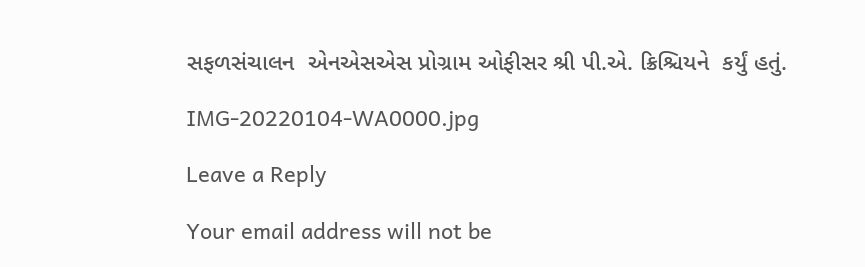સફળસંચાલન  એનએસએસ પ્રોગ્રામ ઓફીસર શ્રી પી.એ. ક્રિશ્ચિયને  કર્યું હતું.

IMG-20220104-WA0000.jpg

Leave a Reply

Your email address will not be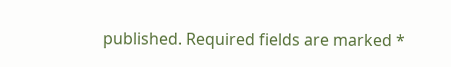published. Required fields are marked *